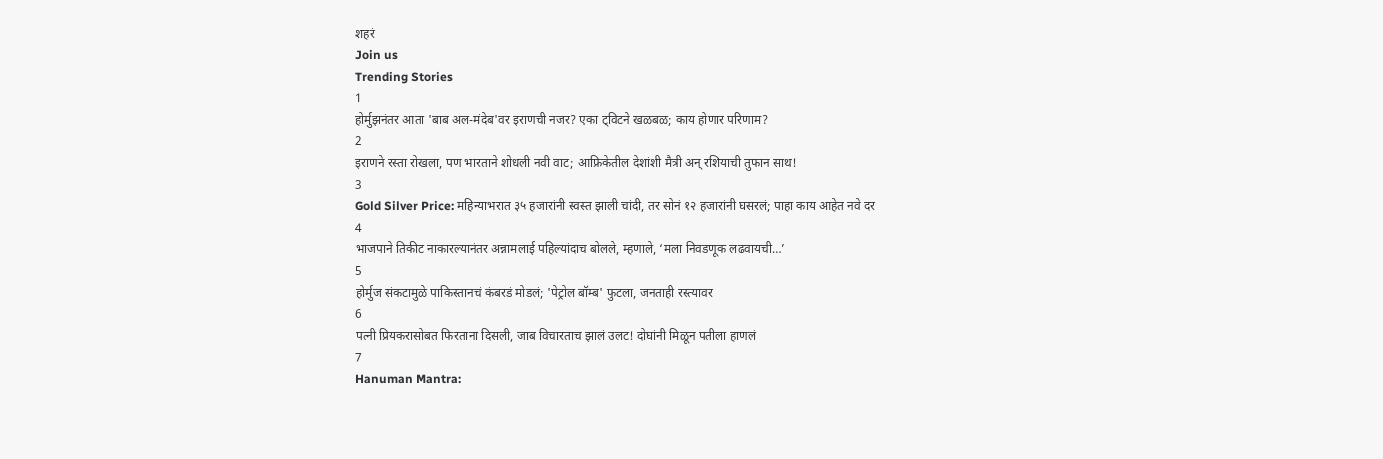शहरं
Join us
Trending Stories
1
होर्मुझनंतर आता 'बाब अल-मंदेब'वर इराणची नजर? एका ट्विटने खळबळ; काय होणार परिणाम?
2
इराणने रस्ता रोखला, पण भारताने शोधली नवी वाट; आफ्रिकेतील देशांशी मैत्री अन् रशियाची तुफान साथ!
3
Gold Silver Price: महिन्याभरात ३५ हजारांनी स्वस्त झाली चांदी, तर सोनं १२ हजारांनी घसरलं; पाहा काय आहेत नवे दर
4
भाजपाने तिकीट नाकारल्यानंतर अन्नामलाई पहिल्यांदाच बोलले, म्हणाले, ‘मला निवडणूक लढवायची…’
5
होर्मुज संकटामुळे पाकिस्तानचं कंबरडं मोडलं; 'पेट्रोल बॉम्ब' फुटला, जनताही रस्त्यावर
6
पत्नी प्रियकरासोबत फिरताना दिसली, जाब विचारताच झालं उलट! दोघांनी मिळून पतीला हाणलं
7
Hanuman Mantra: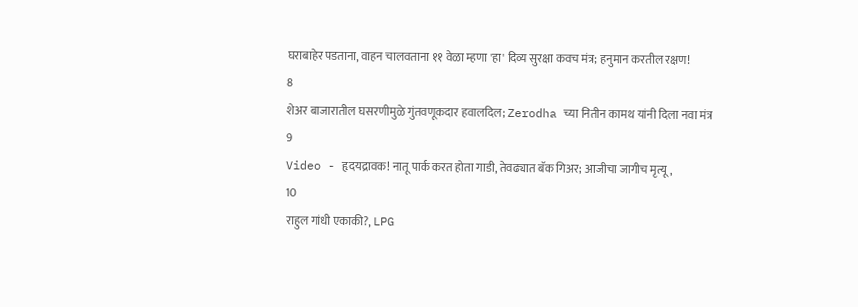घराबाहेर पडताना, वाहन चालवताना ११ वेळा म्हणा 'हा' दिव्य सुरक्षा कवच मंत्र; हनुमान करतील रक्षण!
8
शेअर बाजारातील घसरणीमुळे गुंतवणूकदार हवालदिल; Zerodha च्या नितीन कामथ यांनी दिला नवा मंत्र
9
Video - हृदयद्रावक! नातू पार्क करत होता गाडी, तेवढ्यात बॅक गिअर; आजीचा जागीच मृत्यू,
10
राहुल गांधी एकाकी?, LPG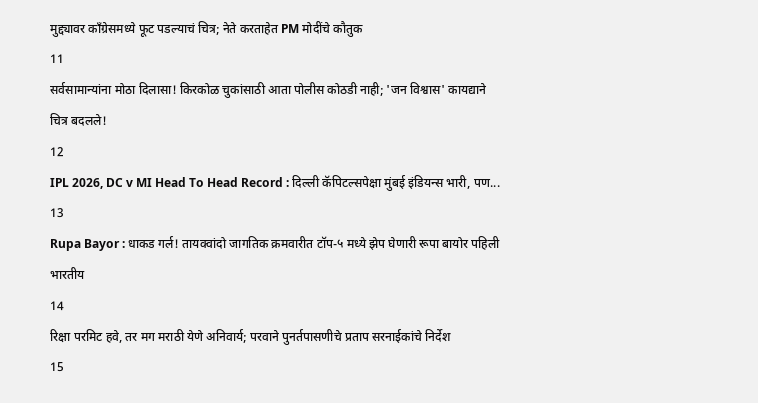मुद्द्यावर काँग्रेसमध्ये फूट पडल्याचं चित्र; नेते करताहेत PM मोदींचे कौतुक
11
सर्वसामान्यांना मोठा दिलासा! किरकोळ चुकांसाठी आता पोलीस कोठडी नाही; 'जन विश्वास' कायद्याने चित्र बदलले!
12
IPL 2026, DC v MI Head To Head Record : दिल्ली कॅपिटल्सपेक्षा मुंबई इंडियन्स भारी, पण...
13
Rupa Bayor : धाकड गर्ल! तायक्वांदो जागतिक क्रमवारीत टॉप-५ मध्ये झेप घेणारी रूपा बायोर पहिली भारतीय
14
रिक्षा परमिट हवे, तर मग मराठी येणे अनिवार्य; परवाने पुनर्तपासणीचे प्रताप सरनाईकांचे निर्देश
15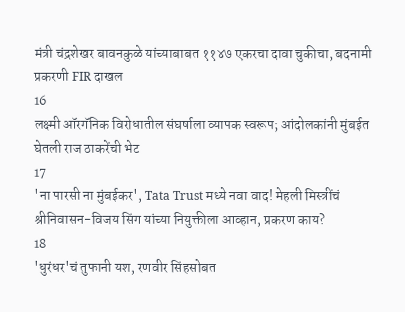मंत्री चंद्रशेखर बावनकुळे यांच्याबाबत ११४७ एकरचा दावा चुकीचा, बदनामी प्रकरणी FIR दाखल
16
लक्ष्मी ऑरगॅनिक विरोधातील संघर्षाला व्यापक स्वरूप; आंदोलकांनी मुंबईत घेतली राज ठाकरेंची भेट
17
'ना पारसी ना मुंबईकर', Tata Trust मध्ये नवा वाद! मेहली मिस्त्रींचं श्रीनिवासन-विजय सिंग यांच्या नियुक्तीला आव्हान, प्रकरण काय?
18
'धुरंधर'चं तुफानी यश, रणवीर सिंहसोबत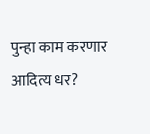पुन्हा काम करणार आदित्य धर?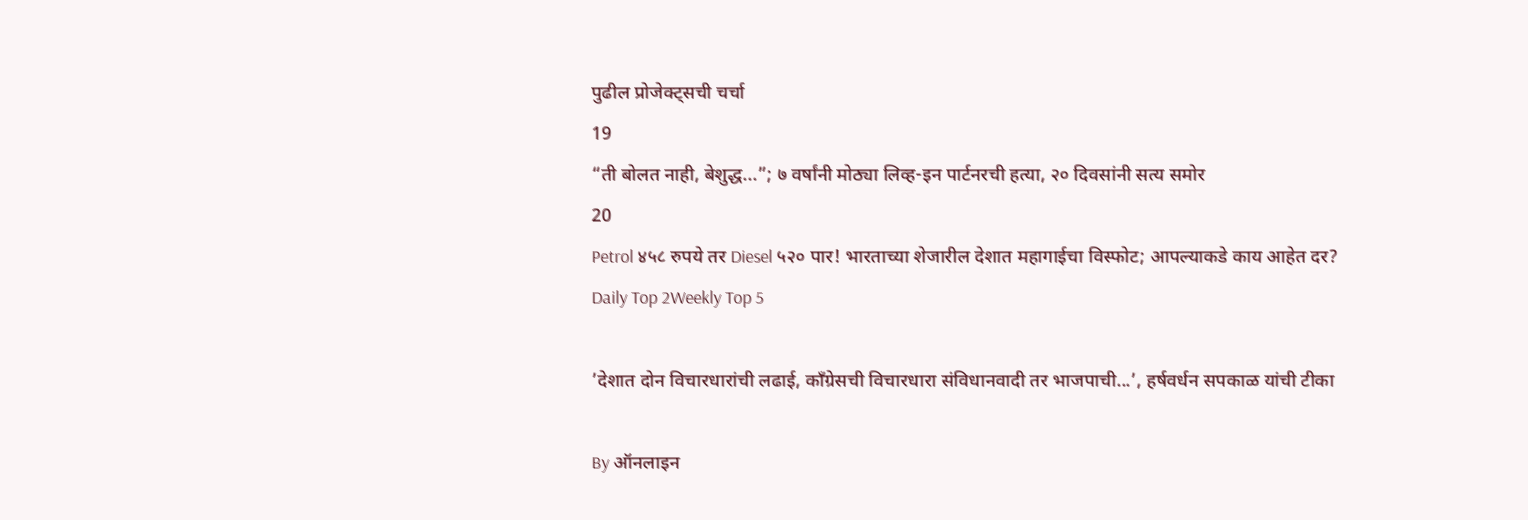पुढील प्रोजेक्ट्सची चर्चा
19
“ती बोलत नाही, बेशुद्ध...”; ७ वर्षांनी मोठ्या लिव्ह-इन पार्टनरची हत्या, २० दिवसांनी सत्य समोर
20
Petrol ४५८ रुपये तर Diesel ५२० पार! भारताच्या शेजारील देशात महागाईचा विस्फोट; आपल्याकडे काय आहेत दर?
Daily Top 2Weekly Top 5

’देशात दोन विचारधारांची लढाई, काँग्रेसची विचारधारा संविधानवादी तर भाजपाची...’, हर्षवर्धन सपकाळ यांची टीका

By ऑनलाइन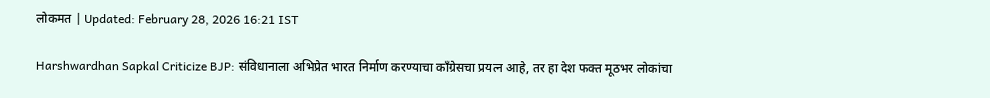लोकमत | Updated: February 28, 2026 16:21 IST

Harshwardhan Sapkal Criticize BJP: संविधानाला अभिप्रेत भारत निर्माण करण्याचा काँग्रेसचा प्रयत्न आहे, तर हा देश फक्त मूठभर लोकांचा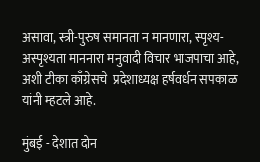असावा, स्त्री-पुरुष समानता न मानणारा, स्पृश्य-अस्पृश्यता माननारा मनुवादी विचार भाजपाचा आहे, अशी टीका काँग्रेसचे  प्रदेशाध्यक्ष हर्षवर्धन सपकाळ यांनी म्हटले आहे.

मुंबई - देशात दोन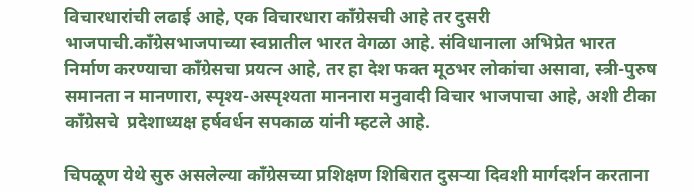विचारधारांची लढाई आहे, एक विचारधारा काँग्रेसची आहे तर दुसरी भाजपाची.काँग्रेसभाजपाच्या स्वप्नातील भारत वेगळा आहे. संविधानाला अभिप्रेत भारत निर्माण करण्याचा काँग्रेसचा प्रयत्न आहे, तर हा देश फक्त मूठभर लोकांचा असावा, स्त्री-पुरुष समानता न मानणारा, स्पृश्य-अस्पृश्यता माननारा मनुवादी विचार भाजपाचा आहे, अशी टीका काँग्रेसचे  प्रदेशाध्यक्ष हर्षवर्धन सपकाळ यांनी म्हटले आहे.

चिपळूण येथे सुरु असलेल्या काँग्रेसच्या प्रशिक्षण शिबिरात दुसऱ्या दिवशी मार्गदर्शन करताना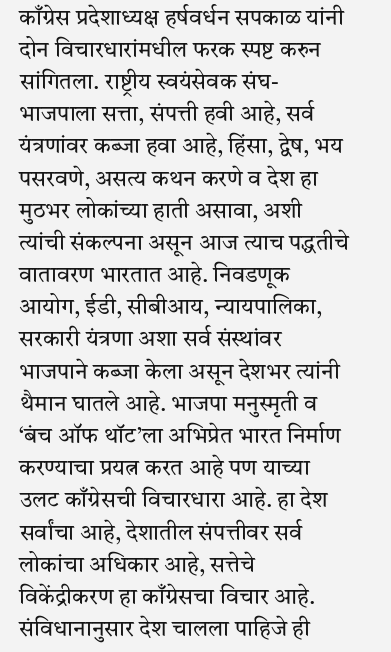काँग्रेस प्रदेशाध्यक्ष हर्षवर्धन सपकाळ यांनी दोन विचारधारांमधील फरक स्पष्ट करुन सांगितला. राष्ट्रीय स्वयंसेवक संघ-भाजपाला सत्ता, संपत्ती हवी आहे, सर्व यंत्रणांवर कब्जा हवा आहे, हिंसा, द्वेष, भय पसरवणे, असत्य कथन करणे व देश हा मुठभर लोकांच्या हाती असावा, अशी त्यांची संकल्पना असून आज त्याच पद्धतीचे वातावरण भारतात आहे. निवडणूक आयोग, ईडी, सीबीआय, न्यायपालिका, सरकारी यंत्रणा अशा सर्व संस्थांवर भाजपाने कब्जा केला असून देशभर त्यांनी थैमान घातले आहे. भाजपा मनुस्मृती व ‘बंच ऑफ थॉट’ला अभिप्रेत भारत निर्माण करण्याचा प्रयत्न करत आहे पण याच्या उलट काँग्रेसची विचारधारा आहे. हा देश सर्वांचा आहे, देशातील संपत्तीवर सर्व लोकांचा अधिकार आहे, सत्तेचे विकेंद्रीकरण हा काँग्रेसचा विचार आहे. संविधानानुसार देश चालला पाहिजे ही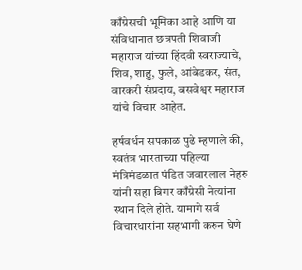काँग्रेसची भूमिका आहे आणि या संविधानात छत्रपती शिवाजी महाराज यांच्या हिंदवी स्वराज्याचे, शिव, शाहु, फुले, आंबेडकर, संत, वारकरी संप्रदाय, बसवेश्वर महाराज यांचे विचार आहेत.

हर्षवर्धन सपकाळ पुढे म्हणाले की, स्वतंत्र भारताच्या पहिल्या मंत्रिमंडळात पंडित जवारलाल नेहरु यांनी सहा बिगर काँग्रेसी नेत्यांना स्थान दिले होते. यामागे सर्व विचारधारांना सहभागी करुन घेणे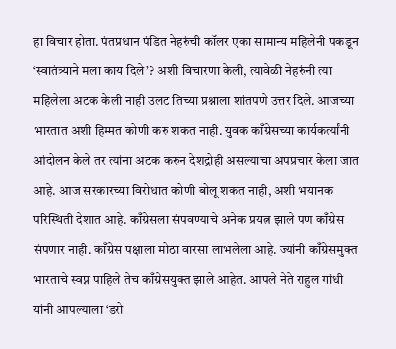हा विचार होता. पंतप्रधान पंडित नेहरुंची कॉलर एका सामान्य महिलेनी पकडून ‘स्वातंत्र्याने मला काय दिले’? अशी विचारणा केली, त्यावेळी नेहरुंनी त्या महिलेला अटक केली नाही उलट तिच्या प्रश्नाला शांतपणे उत्तर दिले. आजच्या भारतात अशी हिम्मत कोणी करु शकत नाही. युवक काँग्रेसच्या कार्यकर्त्यांनी आंदोलन केले तर त्यांना अटक करुन देशद्रोही असल्याचा अपप्रचार केला जात आहे. आज सरकारच्या विरोधात कोणी बोलू शकत नाही, अशी भयानक परिस्थिती देशात आहे. काँग्रेसला संपवण्याचे अनेक प्रयत्न झाले पण काँग्रेस संपणार नाही. काँग्रेस पक्षाला मोठा वारसा लाभलेला आहे. ज्यांनी काँग्रेसमुक्त भारताचे स्वप्न पाहिले तेच काँग्रेसयुक्त झाले आहेत. आपले नेते राहुल गांधी यांनी आपल्याला ‘डरो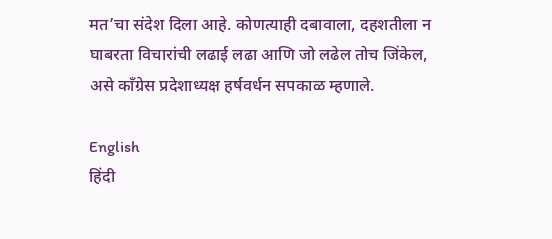मत’चा संदेश दिला आहे. कोणत्याही दबावाला, दहशतीला न घाबरता विचारांची लढाई लढा आणि जो लढेल तोच जिंकेल, असे काँग्रेस प्रदेशाध्यक्ष हर्षवर्धन सपकाळ म्हणाले.

English
हिंदी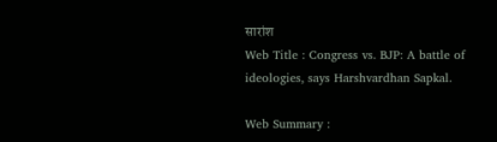सारांश
Web Title : Congress vs. BJP: A battle of ideologies, says Harshvardhan Sapkal.

Web Summary :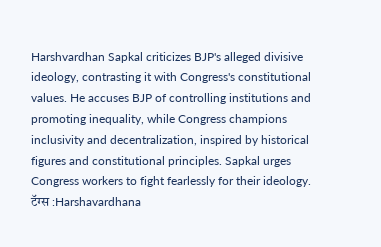Harshvardhan Sapkal criticizes BJP's alleged divisive ideology, contrasting it with Congress's constitutional values. He accuses BJP of controlling institutions and promoting inequality, while Congress champions inclusivity and decentralization, inspired by historical figures and constitutional principles. Sapkal urges Congress workers to fight fearlessly for their ideology.
टॅग्स :Harshavardhana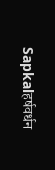Sapkalहर्षवर्धन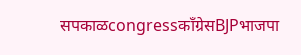सपकाळcongressकाँग्रेसBJPभाजपा